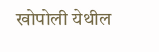खोपोली येथील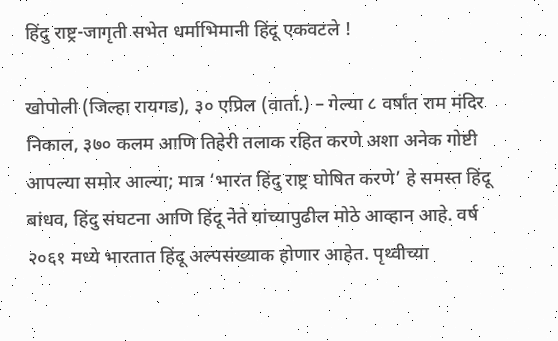हिंदु राष्ट्र-जागृती सभेत धर्माभिमानी हिंदू एकवटले !

खोपोली (जिल्हा रायगड), ३० एप्रिल (वार्ता.) – गेल्या ८ वर्षांत राम मंदिर निकाल, ३७० कलम आणि तिहेरी तलाक रहित करणे अशा अनेक गोष्टी आपल्या समोर आल्या; मात्र ‘भारत हिंदु राष्ट्र घोषित करणे’ हे समस्त हिंदू बांधव, हिंदु संघटना आणि हिंदू नेते यांच्यापुढील मोठे आव्हान आहे. वर्ष २०६१ मध्ये भारतात हिंदू अल्पसंख्याक होणार आहेत. पृथ्वीच्या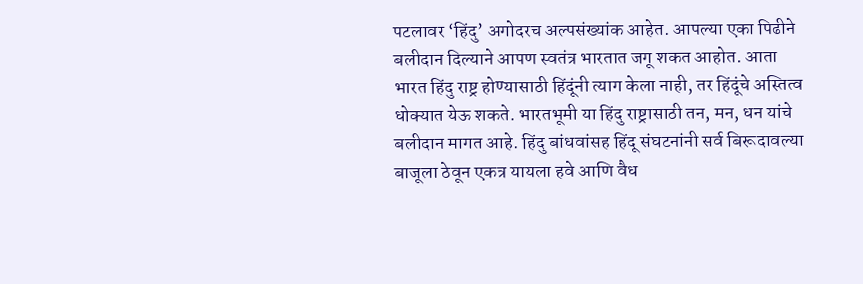पटलावर ‘हिंदु’ अगोदरच अल्पसंख्यांक आहेत. आपल्या एका पिढीने बलीदान दिल्याने आपण स्वतंत्र भारतात जगू शकत आहोत. आता भारत हिंदु राष्ट्र होण्यासाठी हिंदूंनी त्याग केला नाही, तर हिंदूंचे अस्तित्व धोक्यात येऊ शकते. भारतभूमी या हिंदु राष्ट्रासाठी तन, मन, धन यांचे बलीदान मागत आहे. हिंदु बांधवांसह हिंदू संघटनांनी सर्व बिरूदावल्या बाजूला ठेवून एकत्र यायला हवे आणि वैध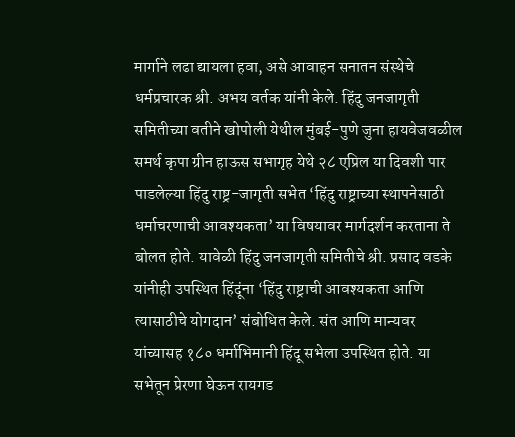मार्गाने लढा द्यायला हवा, असे आवाहन सनातन संस्थेचे धर्मप्रचारक श्री. अभय वर्तक यांनी केले. हिंदु जनजागृती समितीच्या वतीने खोपोली येथील मुंबई-पुणे जुना हायवेजवळील समर्थ कृपा ग्रीन हाऊस सभागृह येथे २८ एप्रिल या दिवशी पार पाडलेल्या हिंदु राष्ट्र-जागृती सभेत ‘हिंदु राष्ट्राच्या स्थापनेसाठी धर्माचरणाची आवश्यकता’ या विषयावर मार्गदर्शन करताना ते बोलत होते. यावेळी हिंदु जनजागृती समितीचे श्री. प्रसाद वडके यांनीही उपस्थित हिंदूंना ‘हिंदु राष्ट्राची आवश्यकता आणि त्यासाठीचे योगदान’ संबोधित केले. संत आणि मान्यवर यांच्यासह १८० धर्माभिमानी हिंदू सभेला उपस्थित होते. या सभेतून प्रेरणा घेऊन रायगड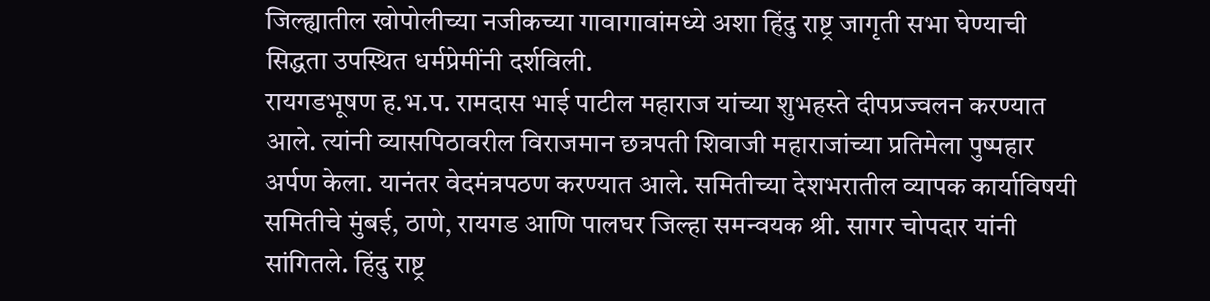जिल्ह्यातील खोपोलीच्या नजीकच्या गावागावांमध्ये अशा हिंदु राष्ट्र जागृती सभा घेण्याची सिद्धता उपस्थित धर्मप्रेमींनी दर्शविली.
रायगडभूषण ह.भ.प. रामदास भाई पाटील महाराज यांच्या शुभहस्ते दीपप्रज्वलन करण्यात आले. त्यांनी व्यासपिठावरील विराजमान छत्रपती शिवाजी महाराजांच्या प्रतिमेला पुष्पहार अर्पण केला. यानंतर वेदमंत्रपठण करण्यात आले. समितीच्या देशभरातील व्यापक कार्याविषयी समितीचे मुंबई, ठाणे, रायगड आणि पालघर जिल्हा समन्वयक श्री. सागर चोपदार यांनी सांगितले. हिंदु राष्ट्र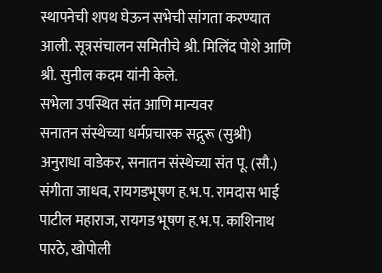स्थापनेची शपथ घेऊन सभेची सांगता करण्यात आली. सूत्रसंचालन समितीचे श्री. मिलिंद पोशे आणि श्री. सुनील कदम यांनी केले.
सभेला उपस्थित संत आणि मान्यवर
सनातन संस्थेच्या धर्मप्रचारक सद्गुरू (सुश्री) अनुराधा वाडेकर, सनातन संस्थेच्या संत पू. (सौ.) संगीता जाधव, रायगडभूषण ह.भ.प. रामदास भाई पाटील महाराज, रायगड भूषण ह.भ.प. काशिनाथ पारठे, खोपोली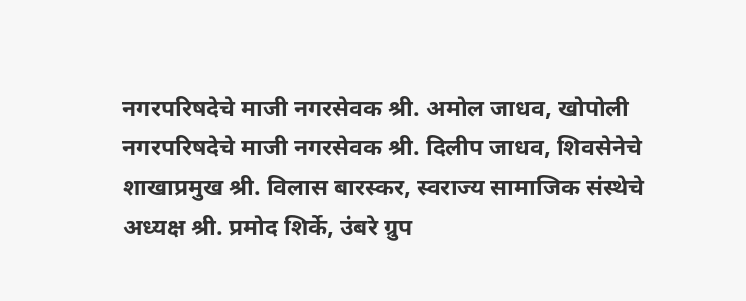नगरपरिषदेचे माजी नगरसेवक श्री. अमोल जाधव, खोपोली नगरपरिषदेचे माजी नगरसेवक श्री. दिलीप जाधव, शिवसेनेचे शाखाप्रमुख श्री. विलास बारस्कर, स्वराज्य सामाजिक संस्थेचे अध्यक्ष श्री. प्रमोद शिर्के, उंबरे ग्रुप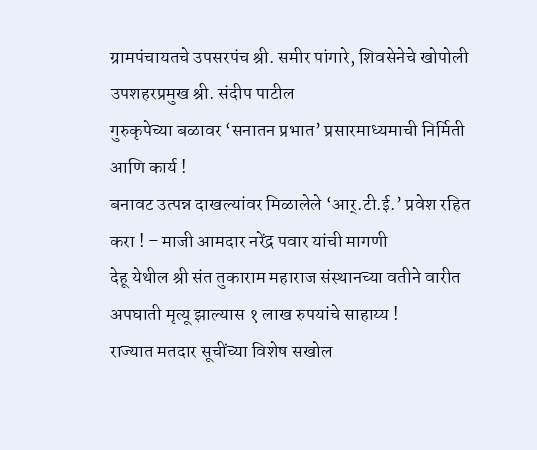ग्रामपंचायतचे उपसरपंच श्री. समीर पांगारे, शिवसेनेचे खोपोली उपशहरप्रमुख श्री. संदीप पाटील
गुरुकृपेच्या बळावर ‘सनातन प्रभात’ प्रसारमाध्यमाची निर्मिती आणि कार्य !
बनावट उत्पन्न दाखल्यांवर मिळालेले ‘आर्.टी.ई.’ प्रवेश रहित करा ! – माजी आमदार नरेंद्र पवार यांची मागणी
देहू येथील श्री संत तुकाराम महाराज संस्थानच्या वतीने वारीत अपघाती मृत्यू झाल्यास १ लाख रुपयांचे साहाय्य !
राज्यात मतदार सूचींच्या विशेष सखोल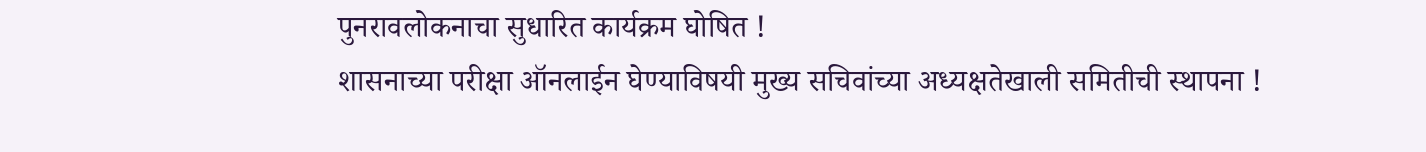पुनरावलोकनाचा सुधारित कार्यक्रम घोषित !
शासनाच्या परीक्षा ऑनलाईन घेण्याविषयी मुख्य सचिवांच्या अध्यक्षतेखाली समितीची स्थापना !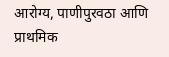आरोग्य, पाणीपुरवठा आणि प्राथमिक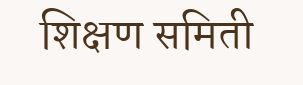शिक्षण समिती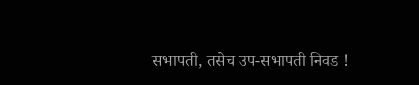सभापती, तसेच उप-सभापती निवड !